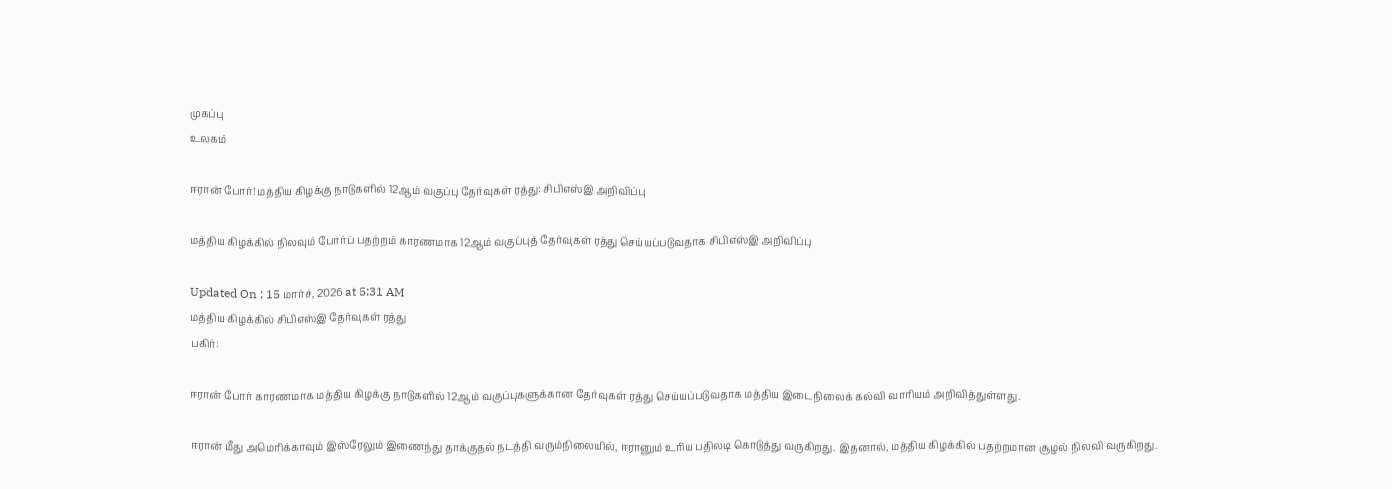முகப்பு
உலகம்

ஈரான் போர்! மத்திய கிழக்கு நாடுகளில் 12ஆம் வகுப்பு தேர்வுகள் ரத்து: சிபிஎஸ்இ அறிவிப்பு

மத்திய கிழக்கில் நிலவும் போர்ப் பதற்றம் காரணமாக 12ஆம் வகுப்புத் தேர்வுகள் ரத்து செய்யப்படுவதாக சிபிஎஸ்இ அறிவிப்பு

Updated On : 15 மார்ச், 2026 at 5:31 AM
மத்திய கிழக்கில் சிபிஎஸ்இ தேர்வுகள் ரத்து
பகிர்:

ஈரான் போர் காரணமாக மத்திய கிழக்கு நாடுகளில் 12ஆம் வகுப்புகளுக்கான தேர்வுகள் ரத்து செய்யப்படுவதாக மத்திய இடைநிலைக் கல்வி வாரியம் அறிவித்துள்ளது.

ஈரான் மீது அமெரிக்காவும் இஸ்ரேலும் இணைந்து தாக்குதல் நடத்தி வரும்நிலையில், ஈரானும் உரிய பதிலடி கொடுத்து வருகிறது. இதனால், மத்திய கிழக்கில் பதற்றமான சூழல் நிலவி வருகிறது.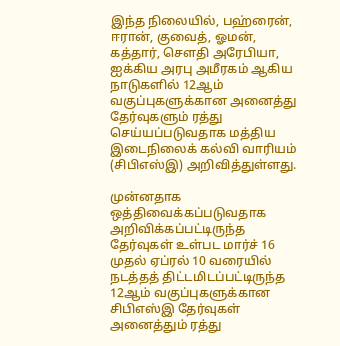இந்த நிலையில், பஹ்ரைன், ஈரான், குவைத், ஓமன், கத்தார், சௌதி அரேபியா, ஐக்கிய அரபு அமீரகம் ஆகிய நாடுகளில் 12ஆம் வகுப்புகளுக்கான அனைத்து தேர்வுகளும் ரத்து செய்யப்படுவதாக மத்திய இடைநிலைக் கல்வி வாரியம் (சிபிஎஸ்இ) அறிவித்துள்ளது.

முன்னதாக ஒத்திவைக்கப்படுவதாக அறிவிக்கப்பட்டிருந்த தேர்வுகள் உள்பட மார்ச் 16 முதல் ஏப்ரல் 10 வரையில் நடத்தத் திட்டமிடப்பட்டிருந்த 12ஆம் வகுப்புகளுக்கான சிபிஎஸ்இ தேர்வுகள் அனைத்தும் ரத்து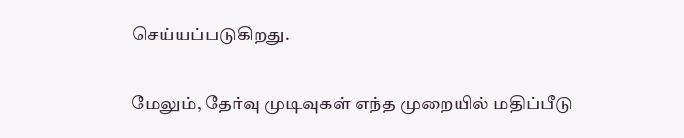செய்யப்படுகிறது.

மேலும், தேர்வு முடிவுகள் எந்த முறையில் மதிப்பீடு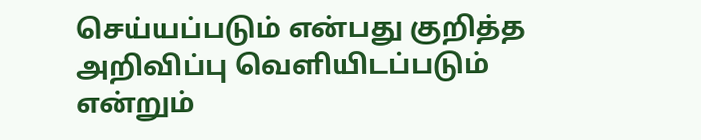செய்யப்படும் என்பது குறித்த அறிவிப்பு வெளியிடப்படும் என்றும்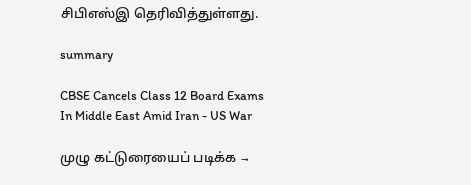சிபிஎஸ்இ தெரிவித்துள்ளது.

summary

CBSE Cancels Class 12 Board Exams In Middle East Amid Iran - US War

முழு கட்டுரையைப் படிக்க →